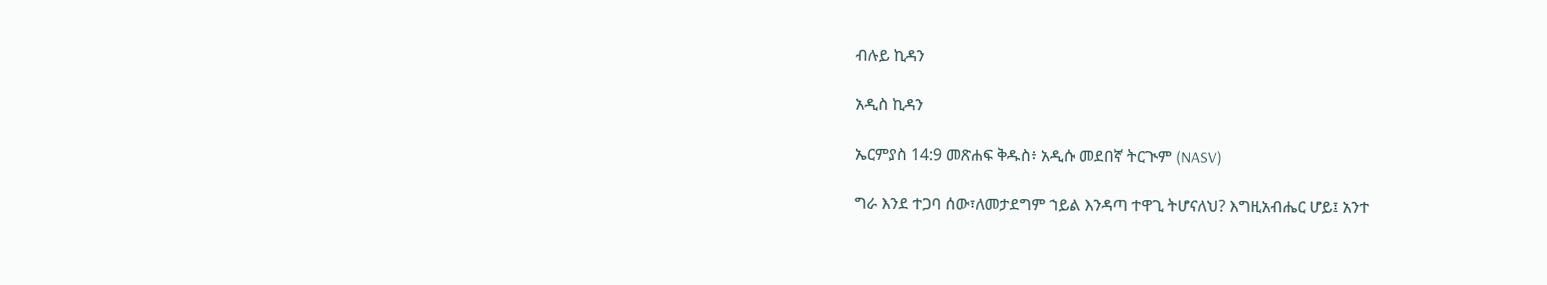ብሉይ ኪዳን

አዲስ ኪዳን

ኤርምያስ 14:9 መጽሐፍ ቅዱስ፥ አዲሱ መደበኛ ትርጒም (NASV)

ግራ እንደ ተጋባ ሰው፣ለመታደግም ኀይል እንዳጣ ተዋጊ ትሆናለህ? እግዚአብሔር ሆይ፤ አንተ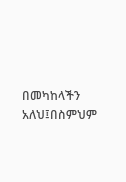በመካከላችን አለህ፤በስምህም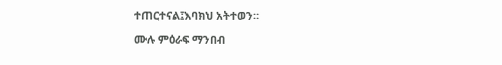ተጠርተናል፤እባክህ አትተወን።

ሙሉ ምዕራፍ ማንበብ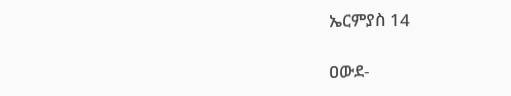ኤርምያስ 14

ዐውደ-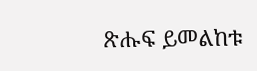ጽሑፍ ይመልከቱ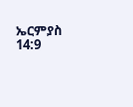ኤርምያስ 14:9